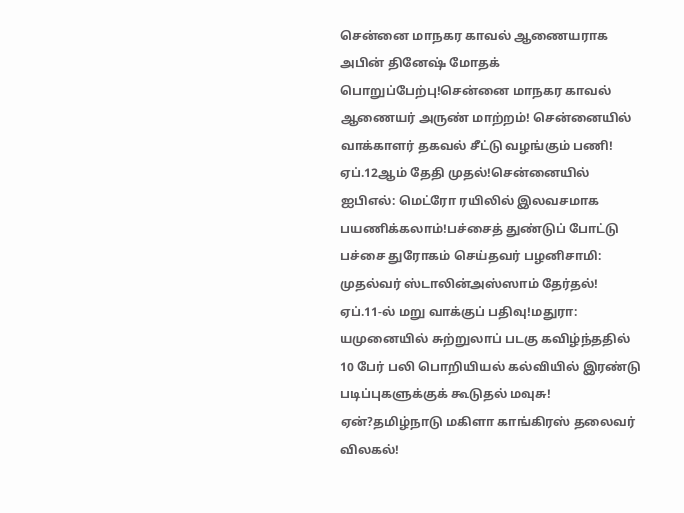சென்னை மாநகர காவல் ஆணையராக அபின் தினேஷ் மோதக் பொறுப்பேற்பு!சென்னை மாநகர காவல் ஆணையர் அருண் மாற்றம்! சென்னையில் வாக்காளர் தகவல் சீட்டு வழங்கும் பணி! ஏப்.12ஆம் தேதி முதல்!சென்னையில் ஐபிஎல்: மெட்ரோ ரயிலில் இலவசமாக பயணிக்கலாம்!பச்சைத் துண்டுப் போட்டு பச்சை துரோகம் செய்தவர் பழனிசாமி: முதல்வர் ஸ்டாலின்அஸ்ஸாம் தேர்தல்! ஏப்.11-ல் மறு வாக்குப் பதிவு!மதுரா: யமுனையில் சுற்றுலாப் படகு கவிழ்ந்ததில் 10 பேர் பலி பொறியியல் கல்வியில் இரண்டு படிப்புகளுக்குக் கூடுதல் மவுசு! ஏன்?தமிழ்நாடு மகிளா காங்கிரஸ் தலைவர் விலகல்!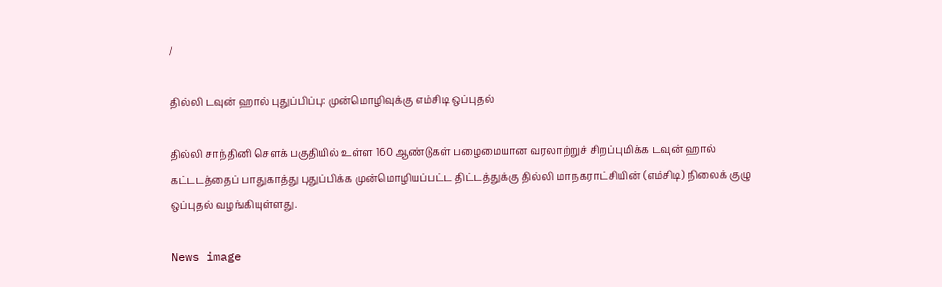/

தில்லி டவுன் ஹால் புதுப்பிப்பு: முன்மொழிவுக்கு எம்சிடி ஒப்புதல்

தில்லி சாந்தினி சௌக் பகுதியில் உள்ள 160 ஆண்டுகள் பழைமையான வரலாற்றுச் சிறப்புமிக்க டவுன் ஹால் கட்டடத்தைப் பாதுகாத்து புதுப்பிக்க முன்மொழியப்பட்ட திட்டத்துக்கு தில்லி மாநகராட்சியின் (எம்சிடி) நிலைக் குழு ஒப்புதல் வழங்கியுள்ளது.

News image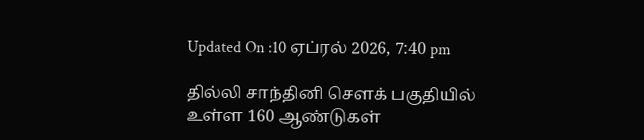Updated On :10 ஏப்ரல் 2026, 7:40 pm

தில்லி சாந்தினி சௌக் பகுதியில் உள்ள 160 ஆண்டுகள்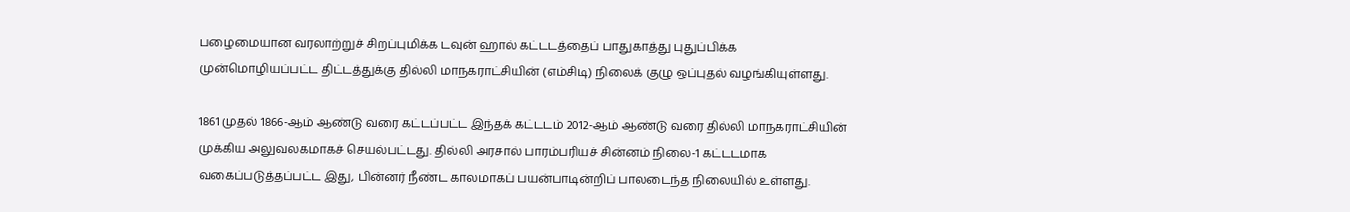பழைமையான வரலாற்றுச் சிறப்புமிக்க டவுன் ஹால் கட்டடத்தைப் பாதுகாத்து புதுப்பிக்க முன்மொழியப்பட்ட திட்டத்துக்கு தில்லி மாநகராட்சியின் (எம்சிடி) நிலைக் குழு ஒப்புதல் வழங்கியுள்ளது.

1861 முதல் 1866-ஆம் ஆண்டு வரை கட்டப்பட்ட இந்தக் கட்டடம் 2012-ஆம் ஆண்டு வரை தில்லி மாநகராட்சியின் முக்கிய அலுவலகமாகச் செயல்பட்டது. தில்லி அரசால் பாரம்பரியச் சின்னம் நிலை-1 கட்டடமாக வகைப்படுத்தப்பட்ட இது, பின்னர் நீண்ட காலமாகப் பயன்பாடின்றிப் பாலடைந்த நிலையில் உள்ளது.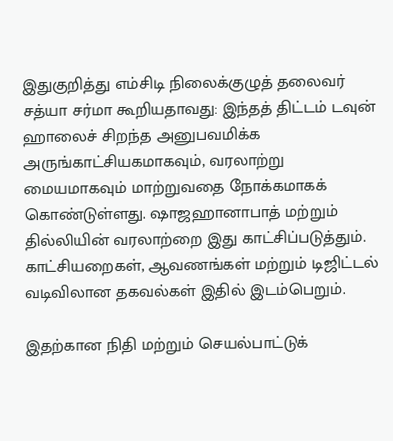இதுகுறித்து எம்சிடி நிலைக்குழுத் தலைவர் சத்யா சர்மா கூறியதாவது: இந்தத் திட்டம் டவுன் ஹாலைச் சிறந்த அனுபவமிக்க அருங்காட்சியகமாகவும், வரலாற்று மையமாகவும் மாற்றுவதை நோக்கமாகக் கொண்டுள்ளது. ஷாஜஹானாபாத் மற்றும் தில்லியின் வரலாற்றை இது காட்சிப்படுத்தும். காட்சியறைகள், ஆவணங்கள் மற்றும் டிஜிட்டல் வடிவிலான தகவல்கள் இதில் இடம்பெறும்.

இதற்கான நிதி மற்றும் செயல்பாட்டுக்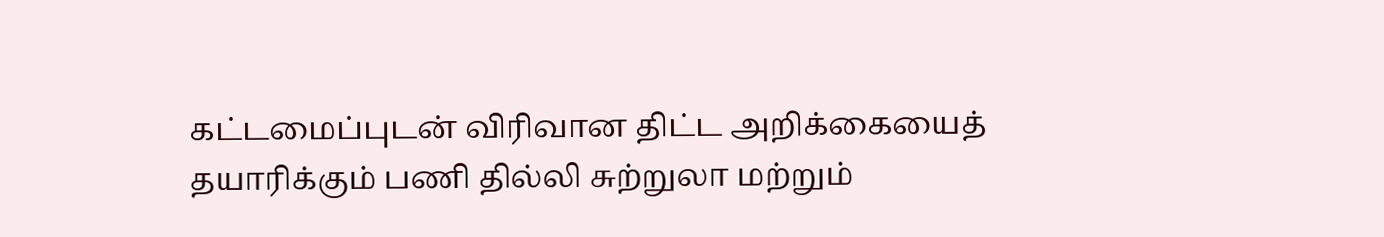கட்டமைப்புடன் விரிவான திட்ட அறிக்கையைத் தயாரிக்கும் பணி தில்லி சுற்றுலா மற்றும்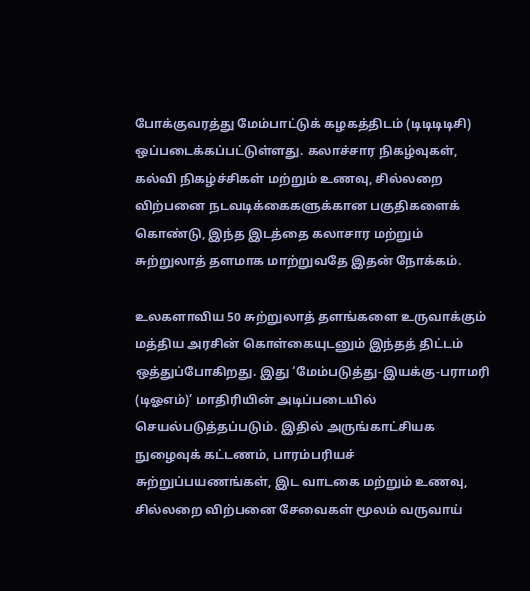போக்குவரத்து மேம்பாட்டுக் கழகத்திடம் (டிடிடிடிசி) ஒப்படைக்கப்பட்டுள்ளது. கலாச்சார நிகழ்வுகள், கல்வி நிகழ்ச்சிகள் மற்றும் உணவு, சில்லறை விற்பனை நடவடிக்கைகளுக்கான பகுதிகளைக் கொண்டு, இந்த இடத்தை கலாசார மற்றும் சுற்றுலாத் தளமாக மாற்றுவதே இதன் நோக்கம்.

உலகளாவிய 50 சுற்றுலாத் தளங்களை உருவாக்கும் மத்திய அரசின் கொள்கையுடனும் இந்தத் திட்டம் ஒத்துப்போகிறது. இது ‘மேம்படுத்து-இயக்கு-பராமரி (டிஓஎம்)’ மாதிரியின் அடிப்படையில் செயல்படுத்தப்படும். இதில் அருங்காட்சியக நுழைவுக் கட்டணம், பாரம்பரியச் சுற்றுப்பயணங்கள், இட வாடகை மற்றும் உணவு, சில்லறை விற்பனை சேவைகள் மூலம் வருவாய்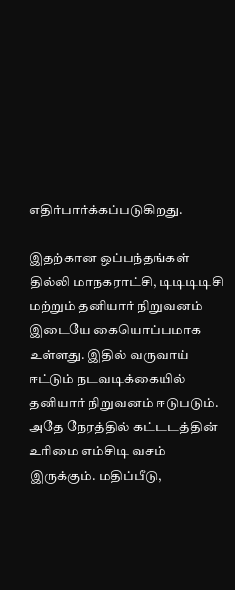எதிர்பார்க்கப்படுகிறது.

இதற்கான ஒப்பந்தங்கள் தில்லி மாநகராட்சி, டிடிடிடிசி மற்றும் தனியார் நிறுவனம் இடையே கையொப்பமாக உள்ளது. இதில் வருவாய் ஈட்டும் நடவடிக்கையில் தனியார் நிறுவனம் ஈடுபடும். அதே நேரத்தில் கட்டடத்தின் உரிமை எம்சிடி வசம் இருக்கும். மதிப்பீடு,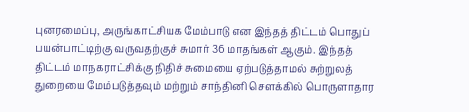புனரமைப்பு, அருங்காட்சியக மேம்பாடு என இந்தத் திட்டம் பொதுப் பயன்பாட்டிற்கு வருவதற்குச் சுமார் 36 மாதங்கள் ஆகும். இந்தத் திட்டம் மாநகராட்சிக்கு நிதிச் சுமையை ஏற்படுத்தாமல் சுற்றுலத் துறையை மேம்படுத்தவும் மற்றும் சாந்தினி சௌக்கில் பொருளாதார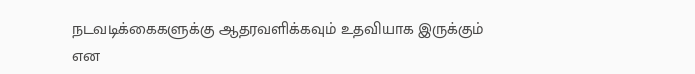நடவடிக்கைகளுக்கு ஆதரவளிக்கவும் உதவியாக இருக்கும் என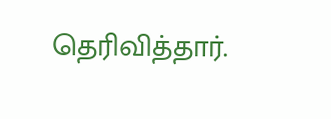தெரிவித்தார்.